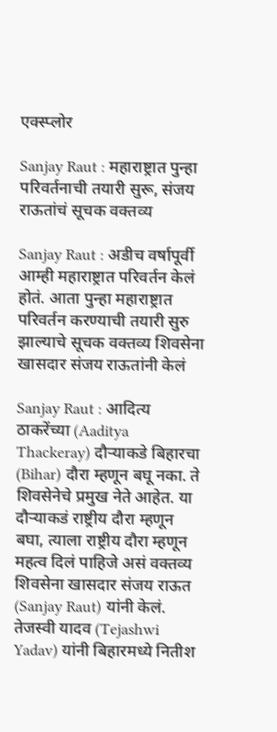एक्स्प्लोर

Sanjay Raut : महाराष्ट्रात पुन्हा परिवर्तनाची तयारी सुरू, संजय राऊतांचं सूचक वक्तव्य

Sanjay Raut : अडीच वर्षापूर्वी आम्ही महाराष्ट्रात परिवर्तन केलं होतं. आता पुन्हा महाराष्ट्रात परिवर्तन करण्याची तयारी सुरु झाल्याचे सूचक वक्तव्य शिवसेना खासदार संजय राऊतांनी केलं

Sanjay Raut : आदित्य ठाकरेंच्या (Aaditya Thackeray) दौऱ्याकडे बिहारचा (Bihar) दौरा म्हणून बघू नका. ते शिवसेनेचे प्रमुख नेते आहेत. या दौऱ्याकडं राष्ट्रीय दौरा म्हणून बघा, त्याला राष्ट्रीय दौरा म्हणून महत्व दिलं पाहिजे असं वक्तव्य शिवसेना खासदार संजय राऊत (Sanjay Raut) यांनी केलं. तेजस्वी यादव (Tejashwi Yadav) यांनी बिहारमध्ये नितीश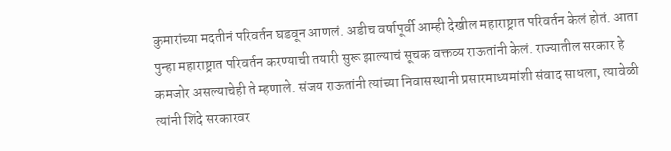कुमारांच्या मदतीनं परिवर्तन घडवून आणलं. अडीच वर्षापूर्वी आम्ही देखील महाराष्ट्रात परिवर्तन केलं होतं. आता पुन्हा महाराष्ट्रात परिवर्तन करण्याची तयारी सुरू झाल्याचं सूचक वक्तव्य राऊतांनी केलं. राज्यातील सरकार हे कमजोर असल्याचेही ते म्हणाले. संजय राऊतांनी त्यांच्या निवासस्थानी प्रसारमाध्यमांशी संवाद साधला, त्यावेळी त्यांनी शिंदे सरकारवर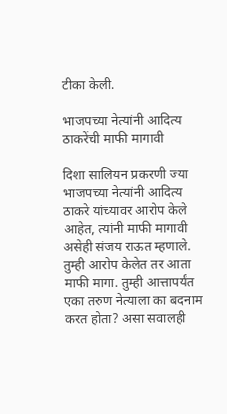टीका केली.

भाजपच्या नेत्यांनी आदित्य ठाकरेंची माफी मागावी

दिशा सालियन प्रकरणी ज्या भाजपच्या नेत्यांनी आदित्य ठाकरे यांच्यावर आरोप केले आहेत, त्यांनी माफी मागावी असेही संजय राऊत म्हणाले. तुम्ही आरोप केलेत तर आता माफी मागा. तुम्ही आत्तापर्यंत एका तरुण नेत्याला का बदनाम करत होता? असा सवालही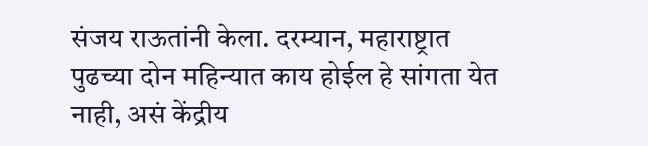संजय राऊतांनी केला. दरम्यान, महाराष्ट्रात पुढच्या दोन महिन्यात काय होईल हे सांगता येत नाही, असं केंद्रीय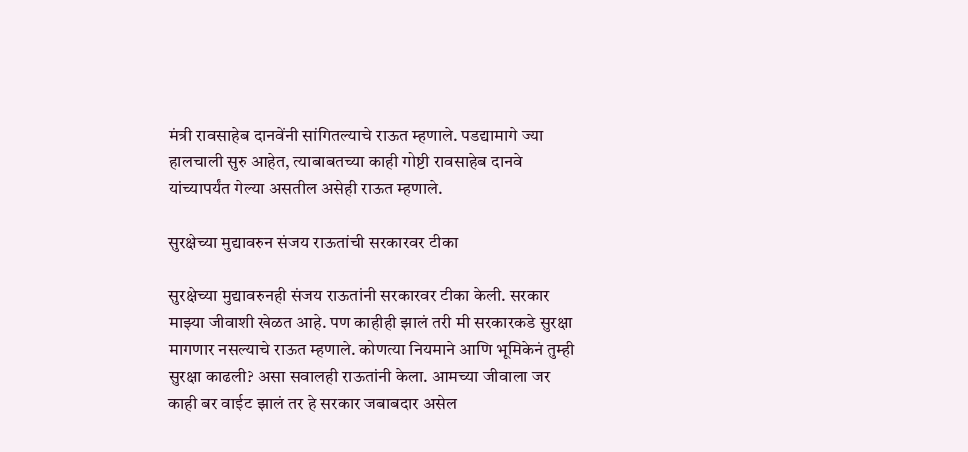मंत्री रावसाहेब दानवेंनी सांगितल्याचे राऊत म्हणाले. पडद्यामागे ज्या हालचाली सुरु आहेत, त्याबाबतच्या काही गोष्टी रावसाहेब दानवे यांच्यापर्यंत गेल्या असतील असेही राऊत म्हणाले.

सुरक्षेच्या मुद्यावरुन संजय राऊतांची सरकारवर टीका

सुरक्षेच्या मुद्यावरुनही संजय राऊतांनी सरकारवर टीका केली. सरकार माझ्या जीवाशी खेळत आहे. पण काहीही झालं तरी मी सरकारकडे सुरक्षा मागणार नसल्याचे राऊत म्हणाले. कोणत्या नियमाने आणि भूमिकेनं तुम्ही सुरक्षा काढली? असा सवालही राऊतांनी केला. आमच्या जीवाला जर काही बर वाईट झालं तर हे सरकार जबाबदार असेल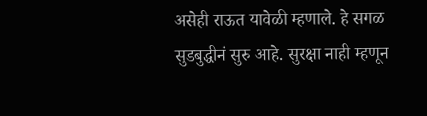असेही राऊत यावेळी म्हणाले. हे सगळ सुडबुद्धीनं सुरु आहे. सुरक्षा नाही म्हणून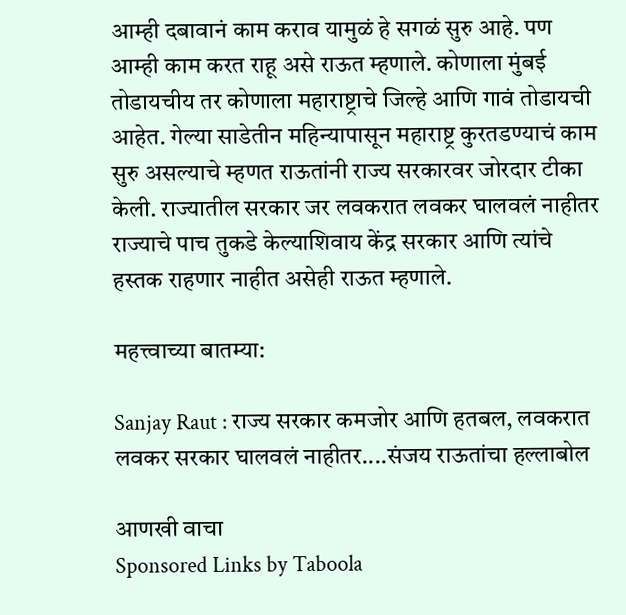आम्ही दबावानं काम कराव यामुळं हे सगळं सुरु आहे. पण आम्ही काम करत राहू असे राऊत म्हणाले. कोणाला मुंबई तोडायचीय तर कोणाला महाराष्ट्राचे जिल्हे आणि गावं तोडायची आहेत. गेल्या साडेतीन महिन्यापासून महाराष्ट्र कुरतडण्याचं काम सुरु असल्याचे म्हणत राऊतांनी राज्य सरकारवर जोरदार टीका केली. राज्यातील सरकार जर लवकरात लवकर घालवलं नाहीतर राज्याचे पाच तुकडे केल्याशिवाय केंद्र सरकार आणि त्यांचे हस्तक राहणार नाहीत असेही राऊत म्हणाले.

महत्त्वाच्या बातम्या:

Sanjay Raut : राज्य सरकार कमजोर आणि हतबल, लवकरात लवकर सरकार घालवलं नाहीतर....संजय राऊतांचा हल्लाबोल

आणखी वाचा
Sponsored Links by Taboola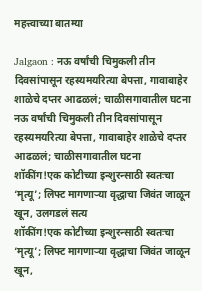महत्त्वाच्या बातम्या

Jalgaon : नऊ वर्षांची चिमुकली तीन दिवसांपासून रहस्यमयरित्या बेपत्ता, गावाबाहेर शाळेचे दप्तर आढळलं; चाळीसगावातील घटना
नऊ वर्षांची चिमुकली तीन दिवसांपासून रहस्यमयरित्या बेपत्ता, गावाबाहेर शाळेचे दप्तर आढळलं; चाळीसगावातील घटना
शॉकींग!एक कोटीच्या इन्शुरन्साठी स्वतःचा ‘मृत्यू’; लिफ्ट मागणाऱ्या वृद्धाचा जिवंत जाळून खून, उलगडलं सत्य
शॉकींग!एक कोटीच्या इन्शुरन्साठी स्वतःचा ‘मृत्यू’; लिफ्ट मागणाऱ्या वृद्धाचा जिवंत जाळून खून,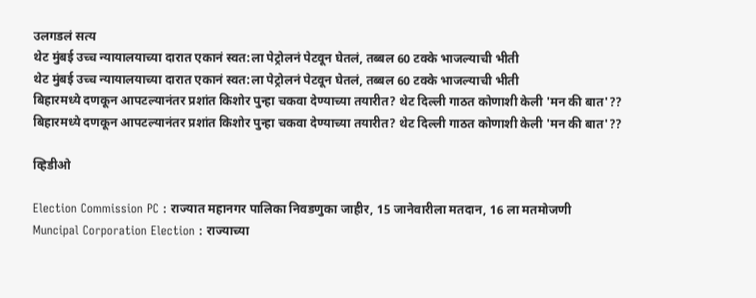उलगडलं सत्य
थेट मुंबई उच्च न्यायालयाच्या दारात एकानं स्वत:ला पेट्रोलनं पेटवून घेतलं, तब्बल 60 टक्के भाजल्याची भीती
थेट मुंबई उच्च न्यायालयाच्या दारात एकानं स्वत:ला पेट्रोलनं पेटवून घेतलं, तब्बल 60 टक्के भाजल्याची भीती
बिहारमध्ये दणकून आपटल्यानंतर प्रशांत किशोर पुन्हा चकवा देण्याच्या तयारीत? थेट दिल्ली गाठत कोणाशी केली 'मन की बात'??
बिहारमध्ये दणकून आपटल्यानंतर प्रशांत किशोर पुन्हा चकवा देण्याच्या तयारीत? थेट दिल्ली गाठत कोणाशी केली 'मन की बात'??

व्हिडीओ

Election Commission PC : राज्यात महानगर पालिका निवडणुका जाहीर, 15 जानेवारीला मतदान, 16 ला मतमोजणी
Muncipal Corporation Election : राज्याच्या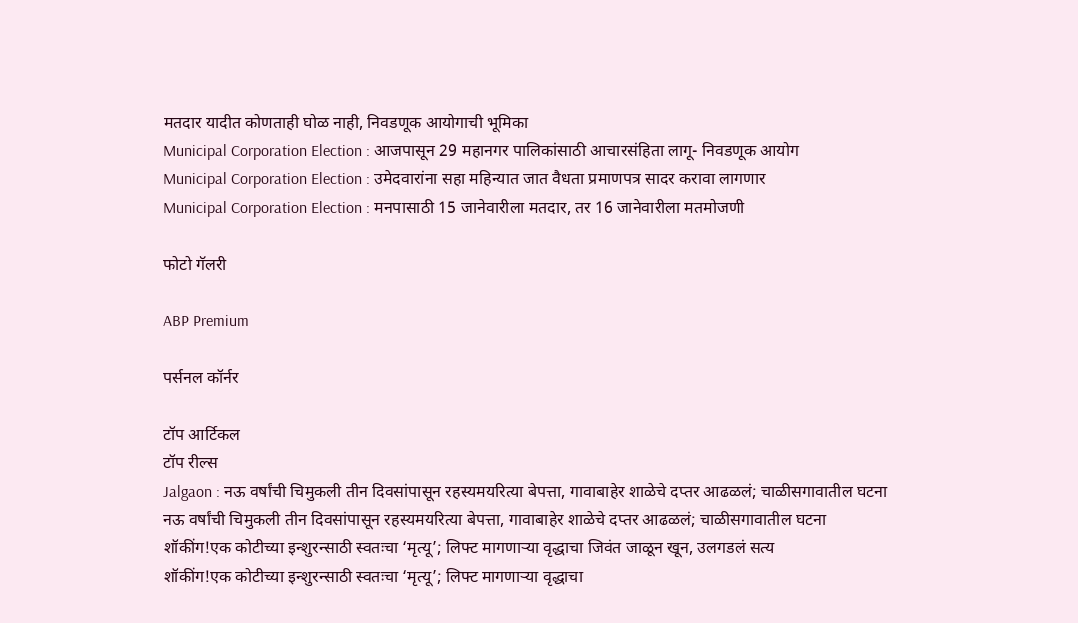मतदार यादीत कोणताही घोळ नाही, निवडणूक आयोगाची भूमिका
Municipal Corporation Election : आजपासून 29 महानगर पालिकांसाठी आचारसंहिता लागू- निवडणूक आयोग
Municipal Corporation Election : उमेदवारांना सहा महिन्यात जात वैधता प्रमाणपत्र सादर करावा लागणार
Municipal Corporation Election : मनपासाठी 15 जानेवारीला मतदार, तर 16 जानेवारीला मतमोजणी

फोटो गॅलरी

ABP Premium

पर्सनल कॉर्नर

टॉप आर्टिकल
टॉप रील्स
Jalgaon : नऊ वर्षांची चिमुकली तीन दिवसांपासून रहस्यमयरित्या बेपत्ता, गावाबाहेर शाळेचे दप्तर आढळलं; चाळीसगावातील घटना
नऊ वर्षांची चिमुकली तीन दिवसांपासून रहस्यमयरित्या बेपत्ता, गावाबाहेर शाळेचे दप्तर आढळलं; चाळीसगावातील घटना
शॉकींग!एक कोटीच्या इन्शुरन्साठी स्वतःचा ‘मृत्यू’; लिफ्ट मागणाऱ्या वृद्धाचा जिवंत जाळून खून, उलगडलं सत्य
शॉकींग!एक कोटीच्या इन्शुरन्साठी स्वतःचा ‘मृत्यू’; लिफ्ट मागणाऱ्या वृद्धाचा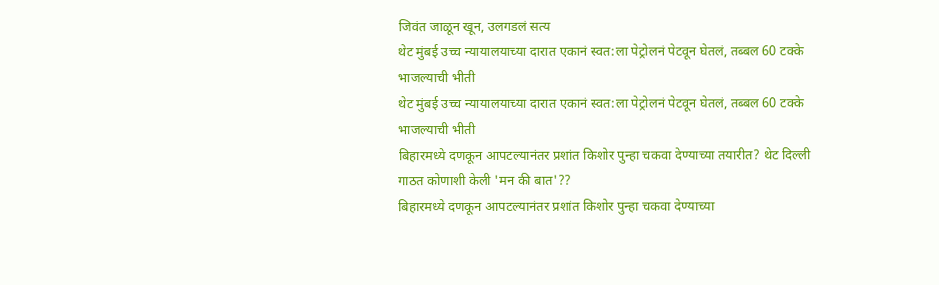जिवंत जाळून खून, उलगडलं सत्य
थेट मुंबई उच्च न्यायालयाच्या दारात एकानं स्वत:ला पेट्रोलनं पेटवून घेतलं, तब्बल 60 टक्के भाजल्याची भीती
थेट मुंबई उच्च न्यायालयाच्या दारात एकानं स्वत:ला पेट्रोलनं पेटवून घेतलं, तब्बल 60 टक्के भाजल्याची भीती
बिहारमध्ये दणकून आपटल्यानंतर प्रशांत किशोर पुन्हा चकवा देण्याच्या तयारीत? थेट दिल्ली गाठत कोणाशी केली 'मन की बात'??
बिहारमध्ये दणकून आपटल्यानंतर प्रशांत किशोर पुन्हा चकवा देण्याच्या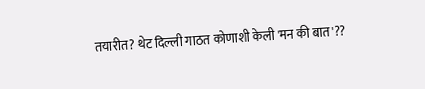तयारीत? थेट दिल्ली गाठत कोणाशी केली 'मन की बात'??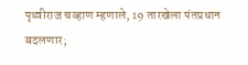पृथ्वीराज चव्हाण म्हणाले, 19 तारखेला पंतप्रधान बदलणार;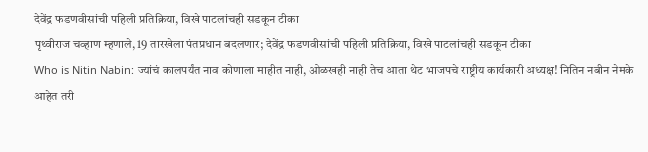देवेंद्र फडणवीसांची पहिली प्रतिक्रिया, विखे पाटलांचही सडकून टीका
पृथ्वीराज चव्हाण म्हणाले, 19 तारखेला पंतप्रधान बदलणार; देवेंद्र फडणवीसांची पहिली प्रतिक्रिया, विखे पाटलांचही सडकून टीका
Who is Nitin Nabin: ज्यांचं कालपर्यंत नाव कोणाला माहीत नाही, ओळखही नाही तेच आता थेट भाजपचे राष्ट्रीय कार्यकारी अध्यक्ष! नितिन नबीन नेमके आहेत तरी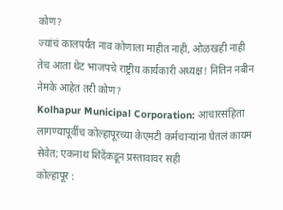कोण?
ज्यांचं कालपर्यंत नाव कोणाला माहीत नाही, ओळखही नाही तेच आता थेट भाजपचे राष्ट्रीय कार्यकारी अध्यक्ष! नितिन नबीन नेमके आहेत तरी कोण?
Kolhapur Municipal Corporation: आचारसंहिता लागण्यापूर्वीच कोल्हापूरच्या केएमटी कर्मचाऱ्यांना घेतलं कायम सेवेत; एकनाथ शिंदेंकडून प्रस्तावावर सही
कोल्हापूर :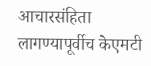आचारसंहिता लागण्यापूर्वीच केएमटी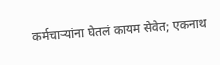कर्मचाऱ्यांना घेतलं कायम सेवेत; एकनाथ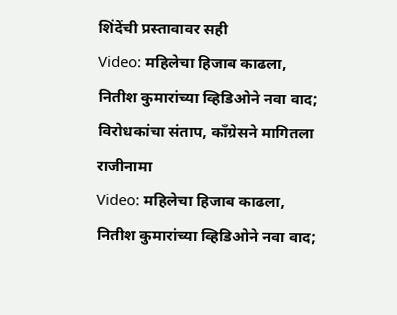शिंदेंची प्रस्तावावर सही
Video: महिलेचा हिजाब काढला, नितीश कुमारांच्या व्हिडिओने नवा वाद; विरोधकांचा संताप, काँग्रेसने मागितला राजीनामा
Video: महिलेचा हिजाब काढला, नितीश कुमारांच्या व्हिडिओने नवा वाद;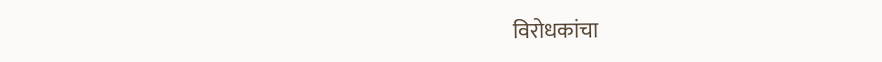विरोधकांचा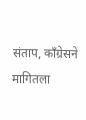संताप, काँग्रेसने मागितला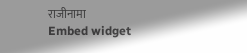राजीनामा
Embed widget